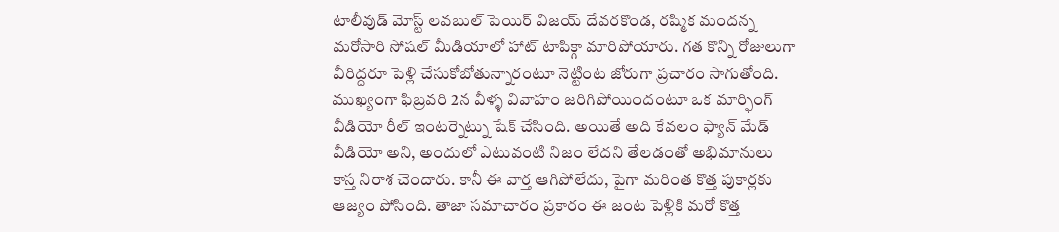టాలీవుడ్ మోస్ట్ లవబుల్ పెయిర్ విజయ్ దేవరకొండ, రష్మిక మందన్న మరోసారి సోషల్ మీడియాలో హాట్ టాపిక్గా మారిపోయారు. గత కొన్ని రోజులుగా వీరిద్దరూ పెళ్లి చేసుకోబోతున్నారంటూ నెట్టింట జోరుగా ప్రచారం సాగుతోంది. ముఖ్యంగా ఫిబ్రవరి 2న వీళ్ళ వివాహం జరిగిపోయిందంటూ ఒక మార్ఫింగ్ వీడియో రీల్ ఇంటర్నెట్ను షేక్ చేసింది. అయితే అది కేవలం ఫ్యాన్ మేడ్ వీడియో అని, అందులో ఎటువంటి నిజం లేదని తేలడంతో అభిమానులు కాస్త నిరాశ చెందారు. కానీ ఈ వార్త ఆగిపోలేదు, పైగా మరింత కొత్త పుకార్లకు ఆజ్యం పోసింది. తాజా సమాచారం ప్రకారం ఈ జంట పెళ్లికి మరో కొత్త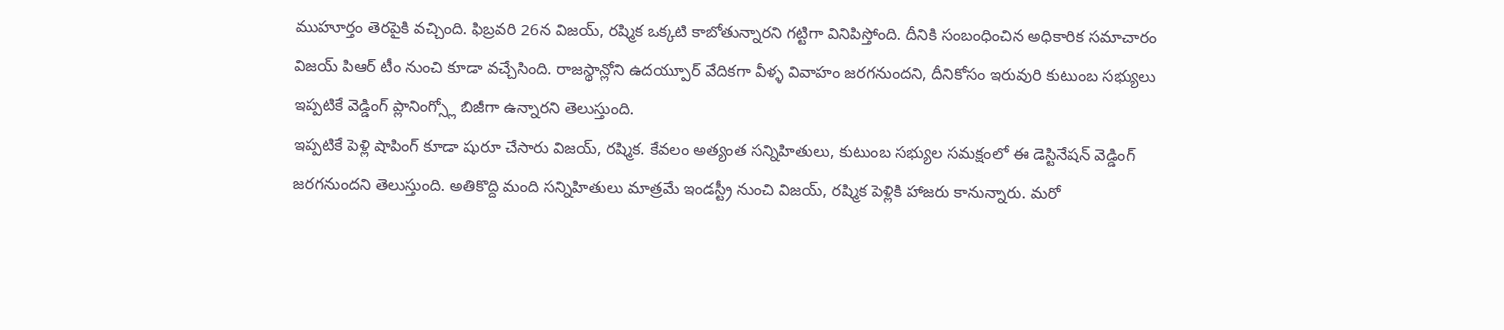ముహూర్తం తెరపైకి వచ్చింది. ఫిబ్రవరి 26న విజయ్, రష్మిక ఒక్కటి కాబోతున్నారని గట్టిగా వినిపిస్తోంది. దీనికి సంబంధించిన అధికారిక సమాచారం విజయ్ పిఆర్ టీం నుంచి కూడా వచ్చేసింది. రాజస్థాన్లోని ఉదయ్పూర్ వేదికగా వీళ్ళ వివాహం జరగనుందని, దీనికోసం ఇరువురి కుటుంబ సభ్యులు ఇప్పటికే వెడ్డింగ్ ప్లానింగ్స్లో బిజీగా ఉన్నారని తెలుస్తుంది.
ఇప్పటికే పెళ్లి షాపింగ్ కూడా షురూ చేసారు విజయ్, రష్మిక. కేవలం అత్యంత సన్నిహితులు, కుటుంబ సభ్యుల సమక్షంలో ఈ డెస్టినేషన్ వెడ్డింగ్ జరగనుందని తెలుస్తుంది. అతికొద్ది మంది సన్నిహితులు మాత్రమే ఇండస్ట్రీ నుంచి విజయ్, రష్మిక పెళ్లికి హాజరు కానున్నారు. మరో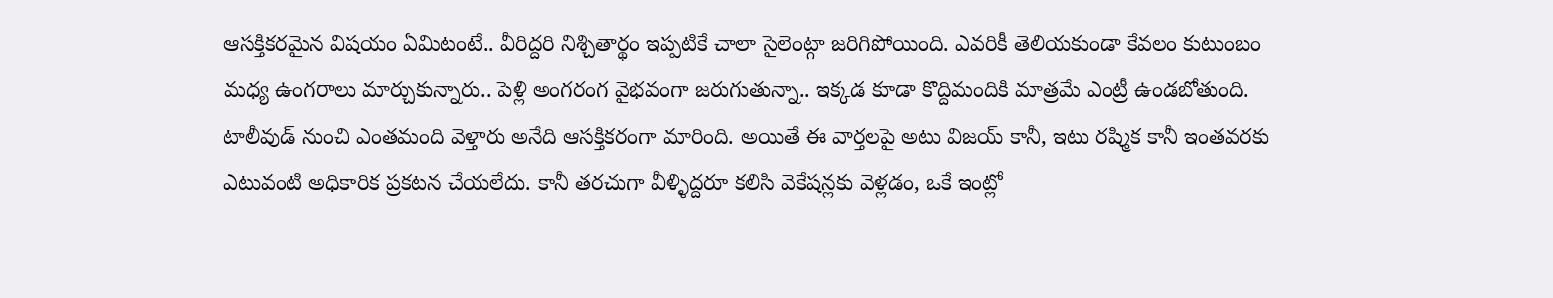ఆసక్తికరమైన విషయం ఏమిటంటే.. వీరిద్దరి నిశ్చితార్థం ఇప్పటికే చాలా సైలెంట్గా జరిగిపోయింది. ఎవరికీ తెలియకుండా కేవలం కుటుంబం మధ్య ఉంగరాలు మార్చుకున్నారు.. పెళ్లి అంగరంగ వైభవంగా జరుగుతున్నా.. ఇక్కడ కూడా కొద్దిమందికి మాత్రమే ఎంట్రీ ఉండబోతుంది. టాలీవుడ్ నుంచి ఎంతమంది వెళ్తారు అనేది ఆసక్తికరంగా మారింది. అయితే ఈ వార్తలపై అటు విజయ్ కానీ, ఇటు రష్మిక కానీ ఇంతవరకు ఎటువంటి అధికారిక ప్రకటన చేయలేదు. కానీ తరచుగా వీళ్ళిద్దరూ కలిసి వెకేషన్లకు వెళ్లడం, ఒకే ఇంట్లో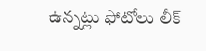ఉన్నట్లు ఫోటోలు లీక్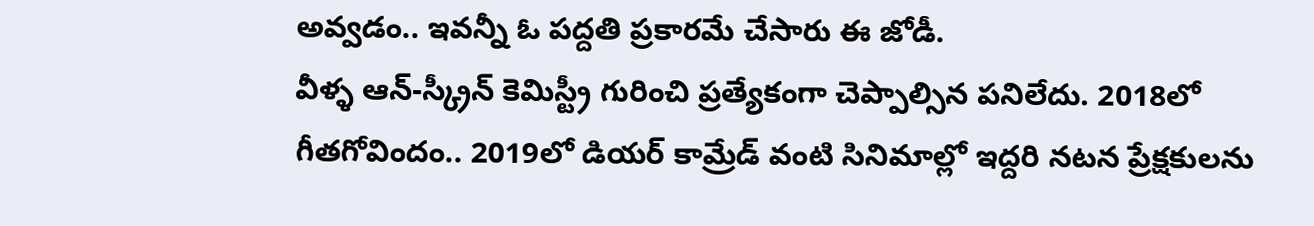అవ్వడం.. ఇవన్నీ ఓ పద్దతి ప్రకారమే చేసారు ఈ జోడీ.
వీళ్ళ ఆన్-స్క్రీన్ కెమిస్ట్రీ గురించి ప్రత్యేకంగా చెప్పాల్సిన పనిలేదు. 2018లో గీతగోవిందం.. 2019లో డియర్ కామ్రేడ్ వంటి సినిమాల్లో ఇద్దరి నటన ప్రేక్షకులను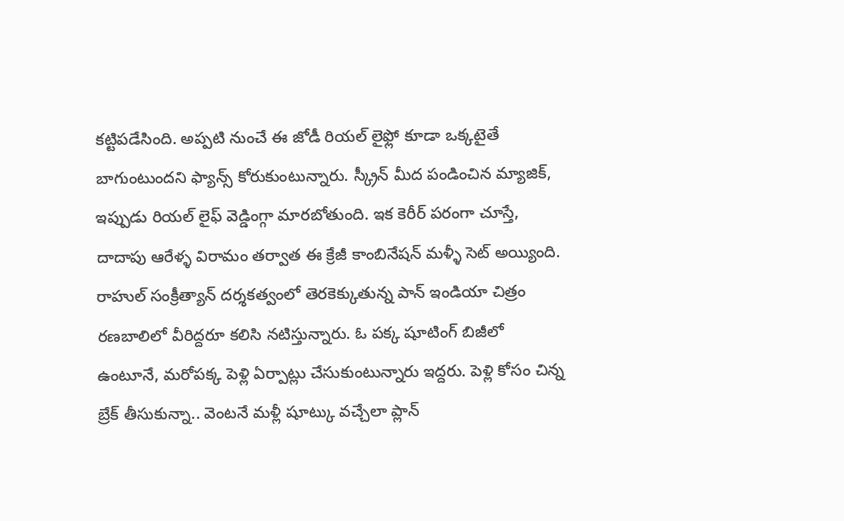కట్టిపడేసింది. అప్పటి నుంచే ఈ జోడీ రియల్ లైఫ్లో కూడా ఒక్కటైతే బాగుంటుందని ఫ్యాన్స్ కోరుకుంటున్నారు. స్క్రీన్ మీద పండించిన మ్యాజిక్, ఇప్పుడు రియల్ లైఫ్ వెడ్డింగ్గా మారబోతుంది. ఇక కెరీర్ పరంగా చూస్తే, దాదాపు ఆరేళ్ళ విరామం తర్వాత ఈ క్రేజీ కాంబినేషన్ మళ్ళీ సెట్ అయ్యింది. రాహుల్ సంక్రీత్యాన్ దర్శకత్వంలో తెరకెక్కుతున్న పాన్ ఇండియా చిత్రం రణబాలిలో వీరిద్దరూ కలిసి నటిస్తున్నారు. ఓ పక్క షూటింగ్ బిజీలో ఉంటూనే, మరోపక్క పెళ్లి ఏర్పాట్లు చేసుకుంటున్నారు ఇద్దరు. పెళ్లి కోసం చిన్న బ్రేక్ తీసుకున్నా.. వెంటనే మళ్లీ షూట్కు వచ్చేలా ప్లాన్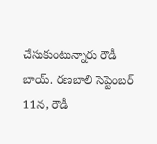చేసుకుంటున్నారు రౌడీ బాయ్. రణబాలి సెప్టెంబర్ 11న, రౌడీ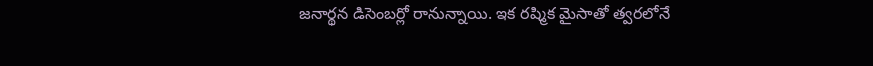జనార్థన డిసెంబర్లో రానున్నాయి. ఇక రష్మిక మైసాతో త్వరలోనే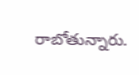రాబోతున్నారు.